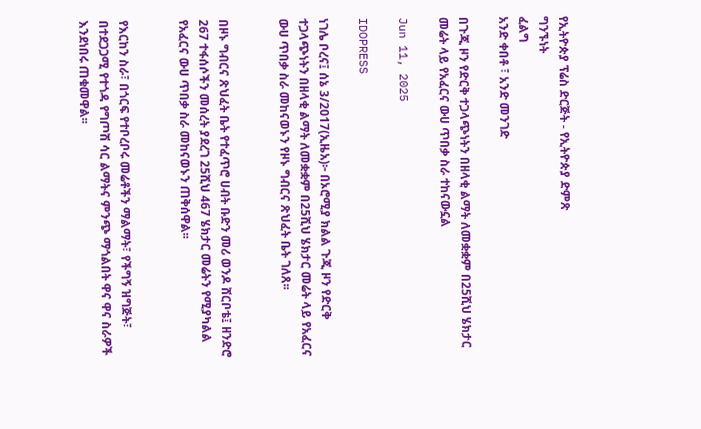የኢትዮጵያ ፕሬስ ድርጅት - የኢትዮጵያ ድምጽ
ግንኙነት
ፈልግ
አንድ ቀበቶ ፣ አንድ መንገድ

በጉጂ ዞን የድርቅ ተጋላጭነትን በዘላቂ ልማት ለመቋቋም በ25ሺህ ሄክታር መሬት ላይ የአፈርና ውሀ ጥበቃ ስራ ተከናውኗል

Jun 11, 2025

IDOPRESS

ነገሌ ቦረና፤ ሰኔ 3/2017(ኢዜአ)፦ በኦሮሚያ ክልል ጉጂ ዞን የድርቅ ተጋላጭነትን በዘላቂ ልማት ለመቋቋም በ25ሺህ ሄክታር መሬት ላይ የአፈርና ውሀ ጥበቃ ስራ መከናወኑን የዞኑ ግብርና ጽህፈት ቤት ገለጸ፡፡


በዞኑ ግብርና ጽህፈት ቤት የተፈጥሮ ሀብት ቡድን መሪ ወንዶ ሸርቦቴ፤ ዘንድሮ 267 ተፋሰሶችን መሰረት ያደረገ 25ሺህ 467 ሄክታር መሬትን የሚያካልል የአፈርና ውሀ ጥበቃ ስራ መከናወኑን ጠቅሰዋል፡፡


የእርከን ስራ፣ በጎርፍ የተቦረቦሩ መሬቶችን ማልማት፣ የችግኝ ዝግጅት፣ በተደጋጋሚ የተጎዳ የግጦሽ ሳር ልማትና ምንጭ ማጎልበት ዋና ዋና ስራዎች እንደነበሩ ጠቁመዋል፡፡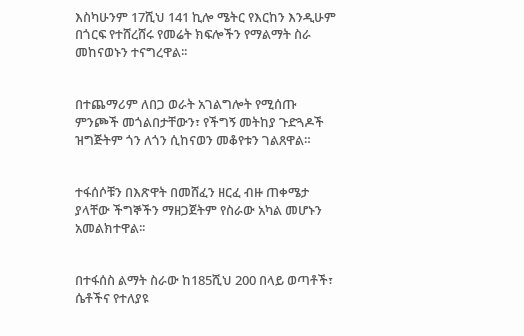እስካሁንም 17ሺህ 141 ኪሎ ሜትር የእርከን እንዲሁም በጎርፍ የተሸረሸሩ የመሬት ክፍሎችን የማልማት ስራ መከናወኑን ተናግረዋል፡፡


በተጨማሪም ለበጋ ወራት አገልግሎት የሚሰጡ ምንጮች መጎልበታቸውን፣ የችግኝ መትከያ ጉድጓዶች ዝግጅትም ጎን ለጎን ሲከናወን መቆየቱን ገልጸዋል።


ተፋሰሶቹን በእጽዋት በመሸፈን ዘርፈ ብዙ ጠቀሜታ ያላቸው ችግኞችን ማዘጋጀትም የስራው አካል መሆኑን አመልክተዋል፡፡


በተፋሰስ ልማት ስራው ከ185ሺህ 200 በላይ ወጣቶች፣ ሴቶችና የተለያዩ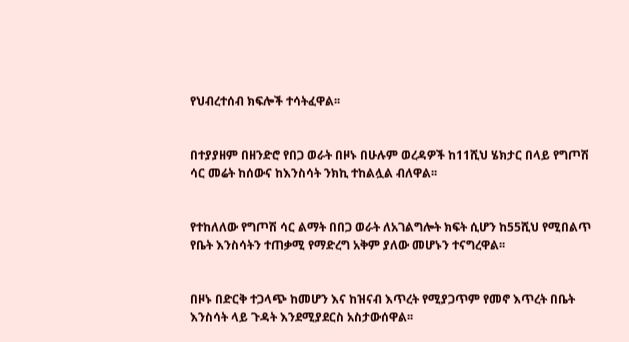የህብረተሰብ ክፍሎች ተሳትፈዋል፡፡


በተያያዘም በዘንድሮ የበጋ ወራት በዞኑ በሁሉም ወረዳዎች ከ11ሺህ ሄክታር በላይ የግጦሽ ሳር መሬት ከሰውና ከእንስሳት ንክኪ ተከልሏል ብለዋል፡፡


የተከለለው የግጦሽ ሳር ልማት በበጋ ወራት ለአገልግሎት ክፍት ሲሆን ከ55ሺህ የሚበልጥ የቤት እንስሳትን ተጠቃሚ የማድረግ አቅም ያለው መሆኑን ተናግረዋል፡፡


በዞኑ በድርቅ ተጋላጭ ከመሆን እና ከዝናብ እጥረት የሚያጋጥም የመኖ እጥረት በቤት እንስሳት ላይ ጉዳት እንደሚያደርስ አስታውሰዋል፡፡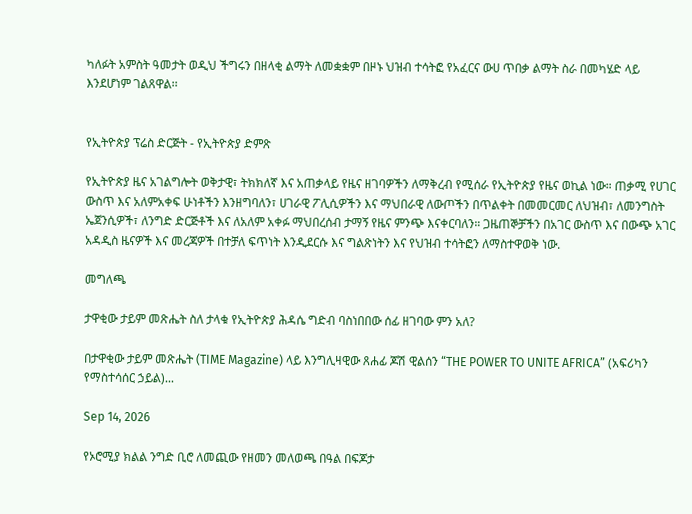ካለፉት አምስት ዓመታት ወዲህ ችግሩን በዘላቂ ልማት ለመቋቋም በዞኑ ህዝብ ተሳትፎ የአፈርና ውሀ ጥበቃ ልማት ስራ በመካሄድ ላይ እንደሆነም ገልጸዋል፡፡


የኢትዮጵያ ፕሬስ ድርጅት - የኢትዮጵያ ድምጽ

የኢትዮጵያ ዜና አገልግሎት ወቅታዊ፣ ትክክለኛ እና አጠቃላይ የዜና ዘገባዎችን ለማቅረብ የሚሰራ የኢትዮጵያ የዜና ወኪል ነው። ጠቃሚ የሀገር ውስጥ እና አለምአቀፍ ሁነቶችን እንዘግባለን፣ ሀገራዊ ፖሊሲዎችን እና ማህበራዊ ለውጦችን በጥልቀት በመመርመር ለህዝብ፣ ለመንግስት ኤጀንሲዎች፣ ለንግድ ድርጅቶች እና ለአለም አቀፉ ማህበረሰብ ታማኝ የዜና ምንጭ እናቀርባለን። ጋዜጠኞቻችን በአገር ውስጥ እና በውጭ አገር አዳዲስ ዜናዎች እና መረጃዎች በተቻለ ፍጥነት እንዲደርሱ እና ግልጽነትን እና የህዝብ ተሳትፎን ለማስተዋወቅ ነው.

መግለጫ

ታዋቂው ታይም መጽሔት ስለ ታላቁ የኢትዮጵያ ሕዳሴ ግድብ ባስነበበው ሰፊ ዘገባው ምን አለ?

በታዋቂው ታይም መጽሔት (TIME Magazine) ላይ እንግሊዛዊው ጸሐፊ ጆሽ ዊልሰን “THE POWER TO UNITE AFRICA” (አፍሪካን የማስተሳሰር ኃይል)...

Sep 14, 2026

የኦሮሚያ ክልል ንግድ ቢሮ ለመጪው የዘመን መለወጫ በዓል በፍጆታ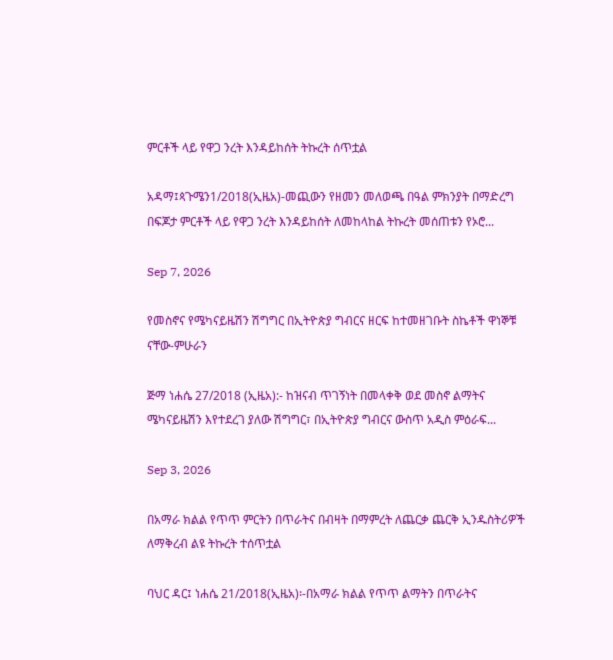ምርቶች ላይ የዋጋ ንረት እንዳይከሰት ትኩረት ሰጥቷል

አዳማ፤ጳጉሜን1/2018(ኢዜአ)-መጪውን የዘመን መለወጫ በዓል ምክንያት በማድረግ በፍጆታ ምርቶች ላይ የዋጋ ንረት እንዳይከሰት ለመከላከል ትኩረት መሰጠቱን የኦሮ...

Sep 7, 2026

የመስኖና የሜካናይዜሽን ሽግግር በኢትዮጵያ ግብርና ዘርፍ ከተመዘገቡት ስኬቶች ዋነኞቹ ናቸው-ምሁራን

ጅማ ነሐሴ 27/2018 (ኢዜአ):- ከዝናብ ጥገኝነት በመላቀቅ ወደ መስኖ ልማትና ሜካናይዜሽን እየተደረገ ያለው ሽግግር፣ በኢትዮጵያ ግብርና ውስጥ አዲስ ምዕራፍ...

Sep 3, 2026

በአማራ ክልል የጥጥ ምርትን በጥራትና በብዛት በማምረት ለጨርቃ ጨርቅ ኢንዱስትሪዎች ለማቅረብ ልዩ ትኩረት ተሰጥቷል

ባህር ዳር፤ ነሐሴ 21/2018(ኢዜአ)፡-በአማራ ክልል የጥጥ ልማትን በጥራትና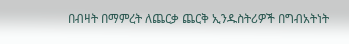በብዛት በማምረት ለጨርቃ ጨርቅ ኢንዱስትሪዎች በግብአትነት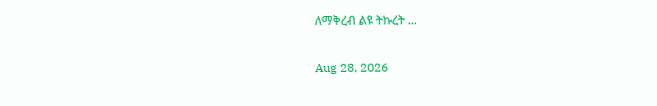ለማቅረብ ልዩ ትኩረት ...

Aug 28, 2026